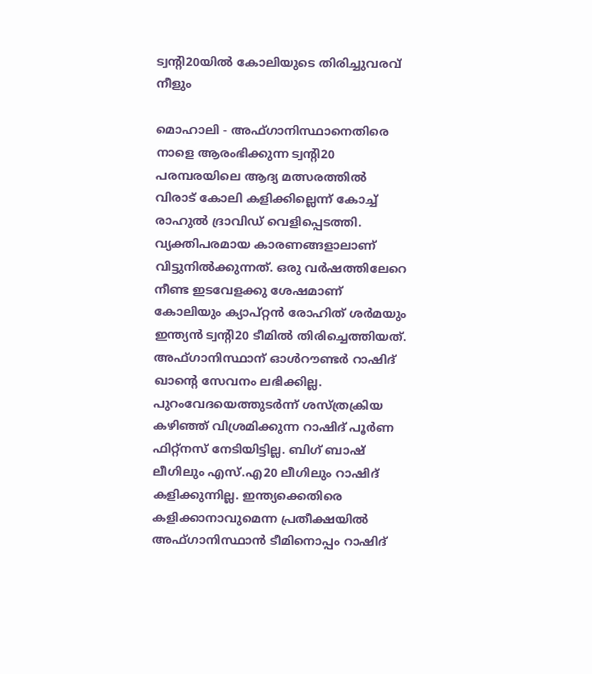ട്വന്റി20യില്‍ കോലിയുടെ തിരിച്ചുവരവ് നീളും

മൊഹാലി - അഫ്ഗാനിസ്ഥാനെതിരെ നാളെ ആരംഭിക്കുന്ന ട്വന്റി20 പരമ്പരയിലെ ആദ്യ മത്സരത്തില്‍ വിരാട് കോലി കളിക്കില്ലെന്ന് കോച്ച് രാഹുല്‍ ദ്രാവിഡ് വെളിപ്പെടത്തി. വ്യക്തിപരമായ കാരണങ്ങളാലാണ് വിട്ടുനില്‍ക്കുന്നത്. ഒരു വര്‍ഷത്തിലേറെ നീണ്ട ഇടവേളക്കു ശേഷമാണ് കോലിയും ക്യാപ്റ്റന്‍ രോഹിത് ശര്‍മയും ഇന്ത്യന്‍ ട്വന്റി20 ടീമില്‍ തിരിച്ചെത്തിയത്.
അഫ്ഗാനിസ്ഥാന് ഓള്‍റൗണ്ടര്‍ റാഷിദ് ഖാന്റെ സേവനം ലഭിക്കില്ല. പുറംവേദയെത്തുടര്‍ന്ന് ശസ്ത്രക്രിയ കഴിഞ്ഞ് വിശ്രമിക്കുന്ന റാഷിദ് പൂര്‍ണ ഫിറ്റ്‌നസ് നേടിയിട്ടില്ല. ബിഗ് ബാഷ് ലീഗിലും എസ്.എ20 ലീഗിലും റാഷിദ് കളിക്കുന്നില്ല. ഇന്ത്യക്കെതിരെ കളിക്കാനാവുമെന്ന പ്രതീക്ഷയില്‍ അഫ്ഗാനിസ്ഥാന്‍ ടീമിനൊപ്പം റാഷിദ്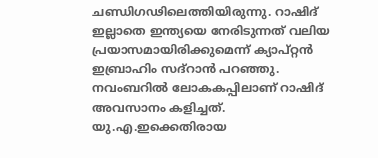ചണ്ഡിഗഢിലെത്തിയിരുന്നു. റാഷിദ് ഇല്ലാതെ ഇന്ത്യയെ നേരിടുന്നത് വലിയ പ്രയാസമായിരിക്കുമെന്ന് ക്യാപ്റ്റന്‍ ഇബ്രാഹിം സദ്‌റാന്‍ പറഞ്ഞു.
നവംബറില്‍ ലോകകപ്പിലാണ് റാഷിദ് അവസാനം കളിച്ചത്. യു.എ.ഇക്കെതിരായ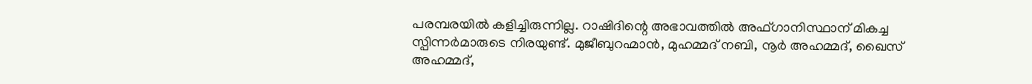പരമ്പരയില്‍ കളിച്ചിരുന്നില്ല. റാഷിദിന്റെ അഭാവത്തില്‍ അഫ്ഗാനിസ്ഥാന് മികച്ച സ്പിന്നര്‍മാരുടെ നിരയുണ്ട്. മുജീബുറഹ്മാന്‍, മുഹമ്മദ് നബി, നൂര്‍ അഹമ്മദ്, ഖൈസ് അഹമ്മദ്,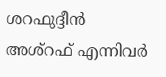ശറഫുദ്ദീന്‍ അശ്‌റഫ് എന്നിവര്‍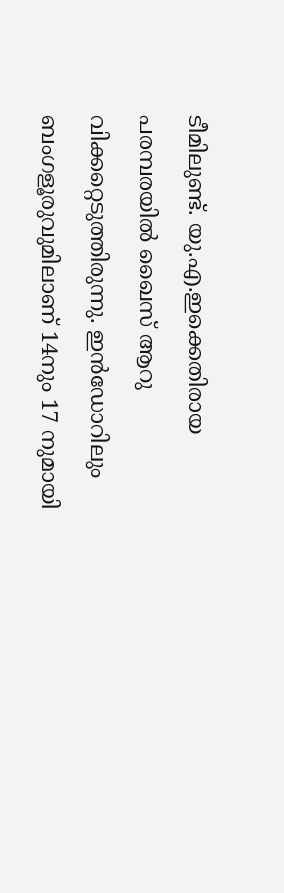ടീമിലുണ്ട്. യു.എ.ഇക്കെതിരായ പരമ്പരയില്‍ ഖൈസ് ആറു വിക്കറ്റെടുത്തിരുന്നു. ഇന്‍ഡോറിലും ബംഗളൂരുവുമിലാണ് 14നും 17 നുമായി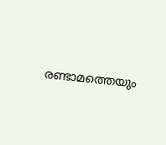രണ്ടാമത്തെയും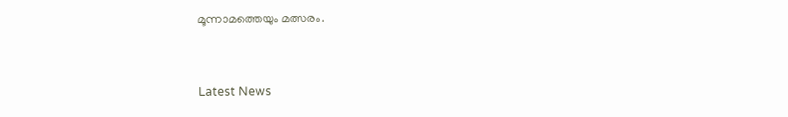മൂന്നാമത്തെയും മത്സരം.


Latest News